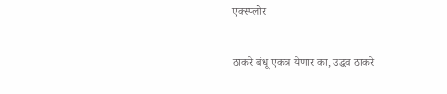एक्स्प्लोर

ठाकरे बंधू एकत्र येणार का, उद्धव ठाकरे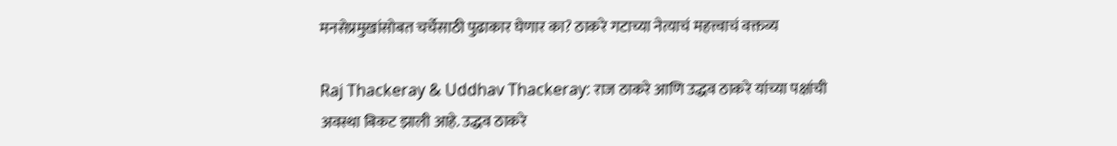मनसेप्रमुखांसोबत चर्चेसाठी पुढाकार घेणार का? ठाकरे गटाच्या नेत्याचं महत्त्वाचं वक्तव्य

Raj Thackeray & Uddhav Thackeray: राज ठाकरे आणि उद्धव ठाकरे यांच्या पक्षांची अवस्था बिकट झाली आहे. उद्धव ठाकरे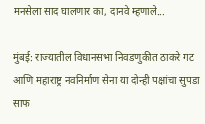मनसेला साद घालणार का, दानवे म्हणाले...

मुंबई: राज्यातील विधानसभा निवडणुकीत ठाकरे गट आणि महाराष्ट्र नवनिर्माण सेना या दोन्ही पक्षांचा सुपडा साफ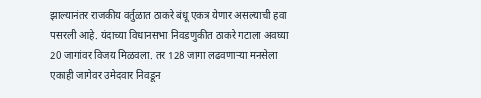झाल्यानंतर राजकीय वर्तुळात ठाकरे बंधू एकत्र येणार असल्याची हवा पसरली आहे. यंदाच्या विधानसभा निवडणुकीत ठाकरे गटाला अवघ्या 20 जागांवर विजय मिळवला. तर 128 जागा लढवणाऱ्या मनसेला एकाही जागेवर उमेदवार निवडून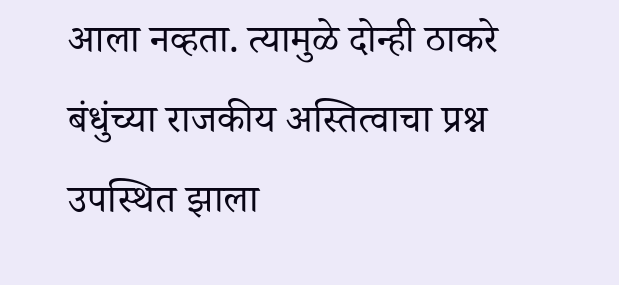आला नव्हता. त्यामुळे दोन्ही ठाकरे बंधुंच्या राजकीय अस्तित्वाचा प्रश्न उपस्थित झाला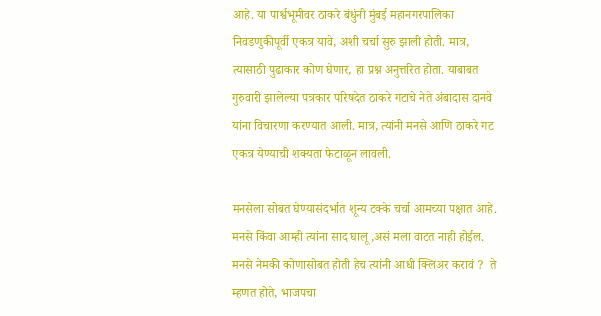आहे. या पार्श्वभूमीवर ठाकरे बंधुंनी मुंबई महानगरपालिका निवडणुकीपूर्वी एकत्र यावे, अशी चर्चा सुरु झाली होती. मात्र, त्यासाठी पुढाकार कोण घेणार, हा प्रश्न अनुत्तरित होता. याबाबत गुरुवारी झालेल्या पत्रकार परिषदेत ठाकरे गटाचे नेते अंबादास दानवे यांना विचारणा करण्यात आली. मात्र, त्यांनी मनसे आणि ठाकरे गट एकत्र येण्याची शक्यता फेटाळून लावली.

मनसेला सोबत घेण्यासंदर्भात शून्य टक्के चर्चा आमच्या पक्षात आहे.  मनसे किंवा आम्ही त्यांना साद घालू ,असं मला वाटत नाही होईल.  मनसे नेमकी कोणासोबत होती हेच त्यांनी आधी क्लिअर करावं ?  ते म्हणत होते, भाजपचा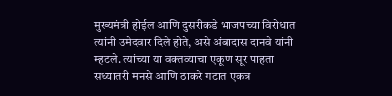मुख्यमंत्री होईल आणि दुसरीकडे भाजपच्या विरोधात त्यांनी उमेदवार दिले होते, असे अंबादास दानवे यांनी म्हटले. त्यांच्या या वक्तव्याचा एकूण सूर पाहता सध्यातरी मनसे आणि ठाकरे गटात एकत्र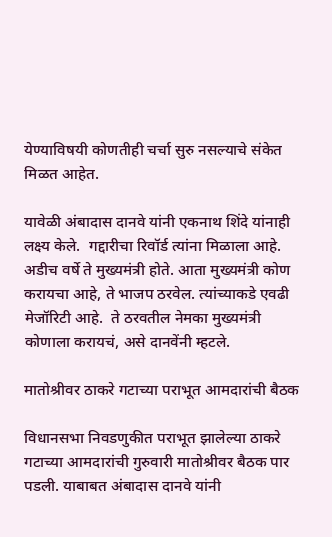येण्याविषयी कोणतीही चर्चा सुरु नसल्याचे संकेत मिळत आहेत.

यावेळी अंबादास दानवे यांनी एकनाथ शिंदे यांनाही लक्ष्य केले.  गद्दारीचा रिवॉर्ड त्यांना मिळाला आहे.  अडीच वर्षे ते मुख्यमंत्री होते. आता मुख्यमंत्री कोण करायचा आहे, ते भाजप ठरवेल. त्यांच्याकडे एवढी मेजॉरिटी आहे.  ते ठरवतील नेमका मुख्यमंत्री कोणाला करायचं, असे दानवेंनी म्हटले.

मातोश्रीवर ठाकरे गटाच्या पराभूत आमदारांची बैठक

विधानसभा निवडणुकीत पराभूत झालेल्या ठाकरे गटाच्या आमदारांची गुरुवारी मातोश्रीवर बैठक पार पडली. याबाबत अंबादास दानवे यांनी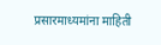प्रसारमाध्यमांना माहिती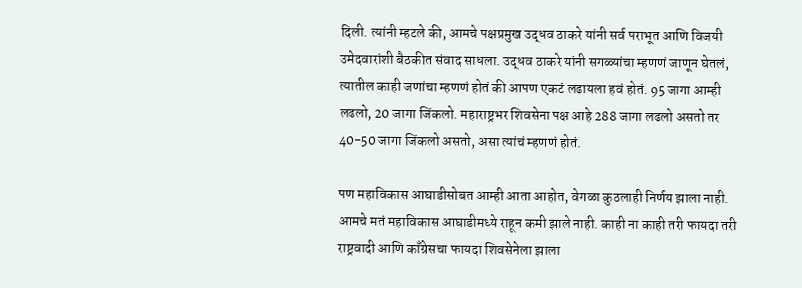दिली. त्यांनी म्हटले की, आमचे पक्षप्रमुख उद्धव ठाकरे यांनी सर्व पराभूत आणि विजयी उमेदवारांशी बैठकीत संवाद साधला. उद्धव ठाकरे यांनी सगळ्यांचा म्हणणं जाणून घेतलं, त्यातील काही जणांचा म्हणणं होतं की आपण एकटं लढायला हवं होतं. 95 जागा आम्ही लढलो, 20 जागा जिंकलो. महाराष्ट्रभर शिवसेना पक्ष आहे 288 जागा लढलो असतो तर 40-50 जागा जिंकलो असतो, असा त्यांचं म्हणणं होतं.

पण महाविकास आघाडीसोबत आम्ही आता आहोत, वेगळा कुठलाही निर्णय झाला नाही. आमचे मतं महाविकास आघाडीमध्ये राहून कमी झाले नाही. काही ना काही तरी फायदा तरी राष्ट्रवादी आणि काँग्रेसचा फायदा शिवसेनेला झाला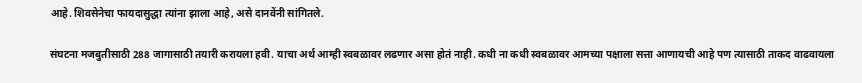आहे. शिवसेनेचा फायदासुद्धा त्यांना झाला आहे, असे दानवेंनी सांगितले.

संघटना मजबुतीसाठी 288 जागासाठी तयारी करायला हवी. याचा अर्थ आम्ही स्वबळावर लढणार असा होतं नाही. कधी ना कधी स्वबळावर आमच्या पक्षाला सत्ता आणायची आहे पण त्यासाठी ताकद वाढवायला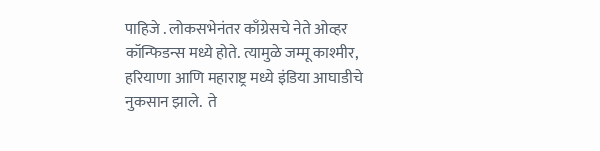पाहिजे . लोकसभेनंतर काँग्रेसचे नेते ओव्हर कॉन्फिडन्स मध्ये होते. त्यामुळे जम्मू काश्मीर, हरियाणा आणि महाराष्ट्र मध्ये इंडिया आघाडीचे नुकसान झाले.  ते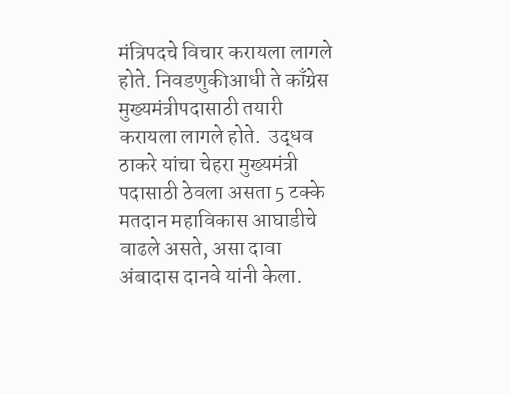मंत्रिपदचे विचार करायला लागले होते. निवडणुकीआधी ते काँग्रेस मुख्यमंत्रीपदासाठी तयारी करायला लागले होते.  उद्धव ठाकरे यांचा चेहरा मुख्यमंत्री पदासाठी ठेवला असता 5 टक्के मतदान महाविकास आघाडीचे वाढले असते, असा दावा अंबादास दानवे यांनी केला.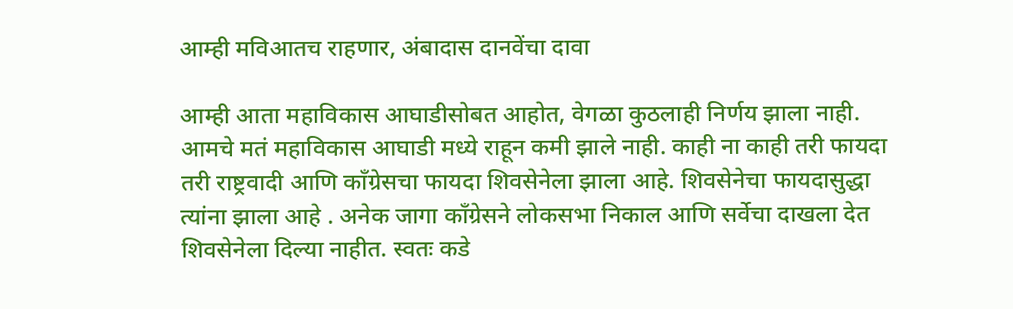आम्ही मविआतच राहणार, अंबादास दानवेंचा दावा

आम्ही आता महाविकास आघाडीसोबत आहोत, वेगळा कुठलाही निर्णय झाला नाही. आमचे मतं महाविकास आघाडी मध्ये राहून कमी झाले नाही. काही ना काही तरी फायदा तरी राष्ट्रवादी आणि काँग्रेसचा फायदा शिवसेनेला झाला आहे. शिवसेनेचा फायदासुद्धा त्यांना झाला आहे . अनेक जागा काँग्रेसने लोकसभा निकाल आणि सर्वेचा दाखला देत शिवसेनेला दिल्या नाहीत. स्वतः कडे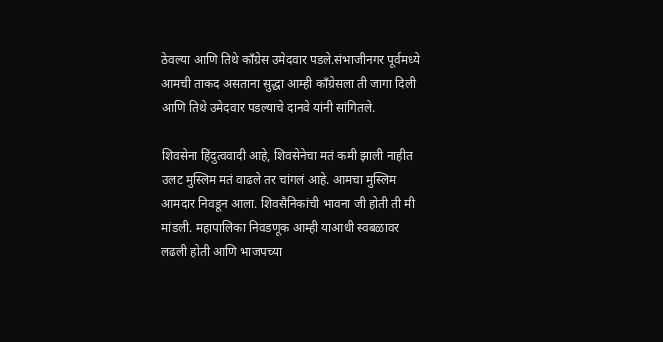ठेवल्या आणि तिथे काँग्रेस उमेदवार पडले.संभाजीनगर पूर्वमध्ये आमची ताकद असताना सुद्धा आम्ही काँग्रेसला ती जागा दिली आणि तिथे उमेदवार पडल्याचे दानवे यांनी सांगितले.

शिवसेना हिंदुत्ववादी आहे, शिवसेनेचा मतं कमी झाली नाहीत उलट मुस्लिम मतं वाढले तर चांगलं आहे. आमचा मुस्लिम आमदार निवडून आला. शिवसैनिकांची भावना जी होती ती मी मांडली. महापालिका निवडणूक आम्ही याआधी स्वबळावर लढली होती आणि भाजपच्या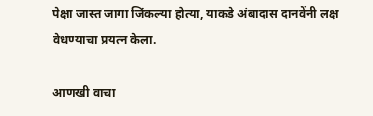पेक्षा जास्त जागा जिंकल्या होत्या, याकडे अंबादास दानवेंनी लक्ष वेधण्याचा प्रयत्न केला.

आणखी वाचा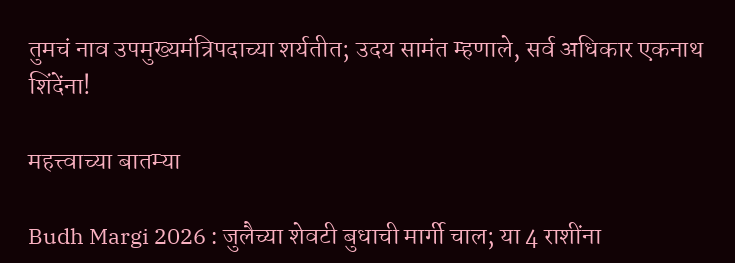तुमचं नाव उपमुख्यमंत्रिपदाच्या शर्यतीत; उदय सामंत म्हणाले, सर्व अधिकार एकनाथ शिंदेंना!

महत्त्वाच्या बातम्या

Budh Margi 2026 : जुलैच्या शेवटी बुधाची मार्गी चाल; या 4 राशींना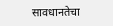सावधानतेचा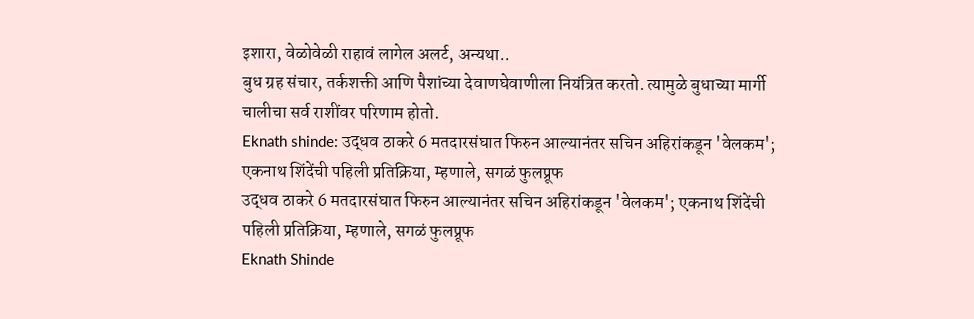इशारा, वेळोवेळी राहावं लागेल अलर्ट, अन्यथा..
बुध ग्रह संचार, तर्कशक्ती आणि पैशांच्या देवाणघेवाणीला नियंत्रित करतो. त्यामुळे बुधाच्या मार्गी चालीचा सर्व राशींवर परिणाम होतो.
Eknath shinde: उद्धव ठाकरे 6 मतदारसंघात फिरुन आल्यानंतर सचिन अहिरांकडून 'वेलकम'; एकनाथ शिंदेंची पहिली प्रतिक्रिया, म्हणाले, सगळं फुलप्रूफ
उद्धव ठाकरे 6 मतदारसंघात फिरुन आल्यानंतर सचिन अहिरांकडून 'वेलकम'; एकनाथ शिंदेंची पहिली प्रतिक्रिया, म्हणाले, सगळं फुलप्रूफ
Eknath Shinde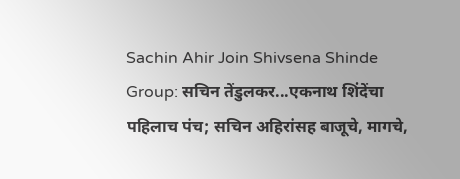Sachin Ahir Join Shivsena Shinde Group: सचिन तेंडुलकर...एकनाथ शिंदेंचा पहिलाच पंच; सचिन अहिरांसह बाजूचे, मागचे,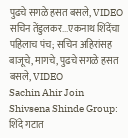पुढचे सगळे हसत बसले, VIDEO
सचिन तेंडुलकर...एकनाथ शिंदेंचा पहिलाच पंच; सचिन अहिरांसह बाजूचे, मागचे, पुढचे सगळे हसत बसले, VIDEO
Sachin Ahir Join Shivsena Shinde Group: शिंदे गटात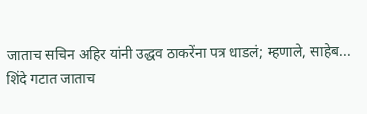जाताच सचिन अहिर यांनी उद्धव ठाकरेंना पत्र धाडलं; म्हणाले, साहेब...
शिंदे गटात जाताच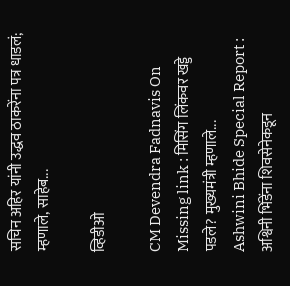सचिन अहिर यांनी उद्धव ठाकरेंना पत्र धाडलं; म्हणाले, साहेब...

व्हिडीओ

CM Devendra Fadnavis On Missing link : मिसिंग लिंकवर खड्डे पडले? मुख्यमंत्री म्हणाले...
Ashwini Bhide Special Report : अश्विनी भिंडेंना शिवसेनेकडून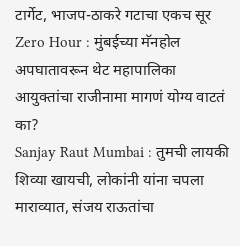टार्गेट, भाजप-ठाकरे गटाचा एकच सूर
Zero Hour : मुंबईच्या मॅनहोल अपघातावरून थेट महापालिका आयुक्तांचा राजीनामा मागणं योग्य वाटतं का?
Sanjay Raut Mumbai : तुमची लायकी शिव्या खायची, लोकांनी यांना चपला माराव्यात, संजय राऊतांचा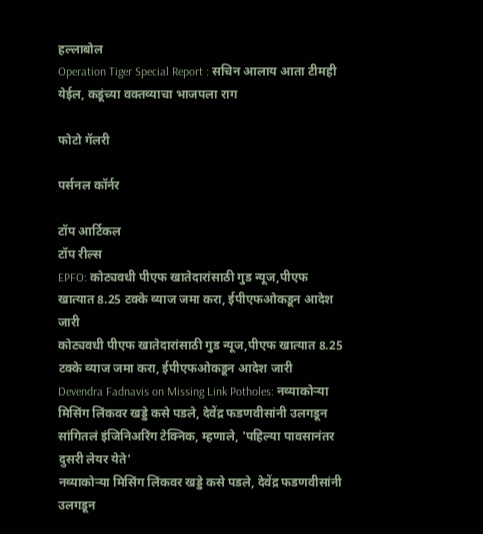हल्लाबोल
Operation Tiger Special Report : सचिन आलाय आता टीमही येईल, कडूंच्या वक्तव्याचा भाजपला राग

फोटो गॅलरी

पर्सनल कॉर्नर

टॉप आर्टिकल
टॉप रील्स
EPFO: कोट्यवधी पीएफ खातेदारांसाठी गुड न्यूज,पीएफ खात्यात 8.25 टक्के व्याज जमा करा, ईपीएफओकडून आदेश जारी
कोट्यवधी पीएफ खातेदारांसाठी गुड न्यूज,पीएफ खात्यात 8.25 टक्के व्याज जमा करा, ईपीएफओकडून आदेश जारी
Devendra Fadnavis on Missing Link Potholes: नव्याकोऱ्या मिसिंग लिंकवर खड्डे कसे पडले, देवेंद्र फडणवीसांनी उलगडून सांगितलं इंजिनिअरिंग टेक्निक, म्हणाले, 'पहिल्या पावसानंतर दुसरी लेयर येते'
नव्याकोऱ्या मिसिंग लिंकवर खड्डे कसे पडले, देवेंद्र फडणवीसांनी उलगडून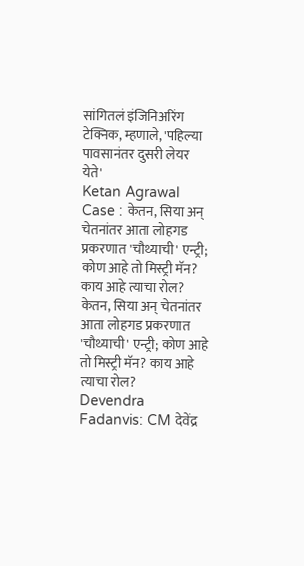सांगितलं इंजिनिअरिंग टेक्निक, म्हणाले, 'पहिल्या पावसानंतर दुसरी लेयर येते'
Ketan Agrawal Case : केतन, सिया अन् चेतनांतर आता लोहगड प्रकरणात 'चौथ्याची' एन्ट्री; कोण आहे तो मिस्ट्री मॅन? काय आहे त्याचा रोल?
केतन, सिया अन् चेतनांतर आता लोहगड प्रकरणात 'चौथ्याची' एन्ट्री; कोण आहे तो मिस्ट्री मॅन? काय आहे त्याचा रोल?
Devendra Fadanvis: CM देवेंद्र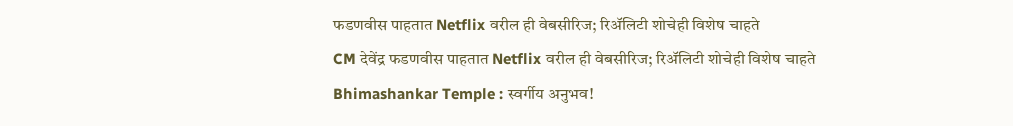फडणवीस पाहतात Netflix वरील ही वेबसीरिज; रिॲलिटी शोचेही विशेष चाहते
CM देवेंद्र फडणवीस पाहतात Netflix वरील ही वेबसीरिज; रिॲलिटी शोचेही विशेष चाहते
Bhimashankar Temple : स्वर्गीय अनुभव!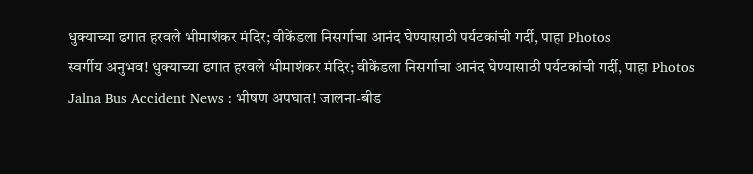धुक्याच्या ढगात हरवले भीमाशंकर मंदिर; वीकेंडला निसर्गाचा आनंद घेण्यासाठी पर्यटकांची गर्दी, पाहा Photos
स्वर्गीय अनुभव! धुक्याच्या ढगात हरवले भीमाशंकर मंदिर; वीकेंडला निसर्गाचा आनंद घेण्यासाठी पर्यटकांची गर्दी, पाहा Photos
Jalna Bus Accident News : भीषण अपघात! जालना-बीड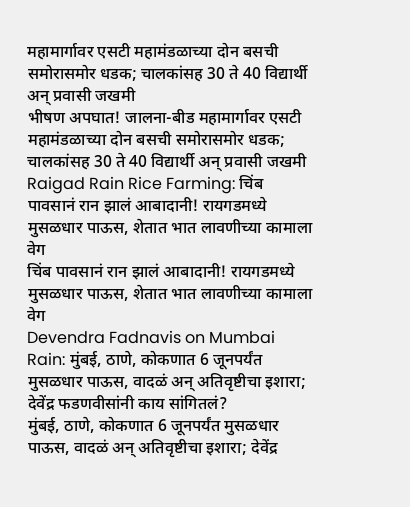महामार्गावर एसटी महामंडळाच्या दोन बसची समोरासमोर धडक; चालकांसह 30 ते 40 विद्यार्थी अन् प्रवासी जखमी
भीषण अपघात! जालना-बीड महामार्गावर एसटी महामंडळाच्या दोन बसची समोरासमोर धडक; चालकांसह 30 ते 40 विद्यार्थी अन् प्रवासी जखमी
Raigad Rain Rice Farming: चिंब पावसानं रान झालं आबादानी! रायगडमध्ये मुसळधार पाऊस, शेतात भात लावणीच्या कामाला वेग
चिंब पावसानं रान झालं आबादानी! रायगडमध्ये मुसळधार पाऊस, शेतात भात लावणीच्या कामाला वेग
Devendra Fadnavis on Mumbai Rain: मुंबई, ठाणे, कोकणात 6 जूनपर्यंत मुसळधार पाऊस, वादळं अन् अतिवृष्टीचा इशारा; देवेंद्र फडणवीसांनी काय सांगितलं?
मुंबई, ठाणे, कोकणात 6 जूनपर्यंत मुसळधार पाऊस, वादळं अन् अतिवृष्टीचा इशारा; देवेंद्र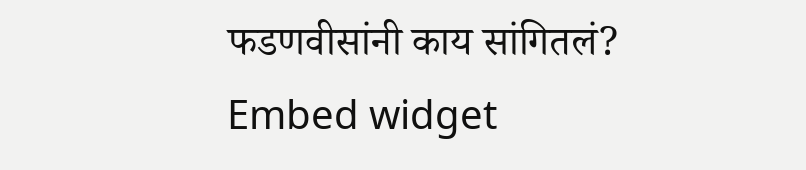फडणवीसांनी काय सांगितलं?
Embed widget